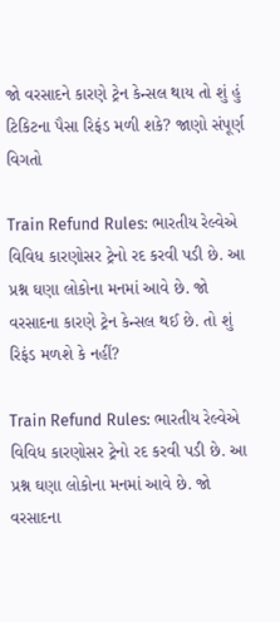જો વરસાદને કારણે ટ્રેન કેન્સલ થાય તો શું હું ટિકિટના પૈસા રિફંડ મળી શકે? જાણો સંપૂર્ણ વિગતો

Train Refund Rules: ભારતીય રેલ્વેએ વિવિધ કારણોસર ટ્રેનો રદ કરવી પડી છે. આ પ્રશ્ન ઘણા લોકોના મનમાં આવે છે. જો વરસાદના કારણે ટ્રેન કેન્સલ થઈ છે. તો શું રિફંડ મળશે કે નહીં?

Train Refund Rules: ભારતીય રેલ્વેએ વિવિધ કારણોસર ટ્રેનો રદ કરવી પડી છે. આ પ્રશ્ન ઘણા લોકોના મનમાં આવે છે. જો વરસાદના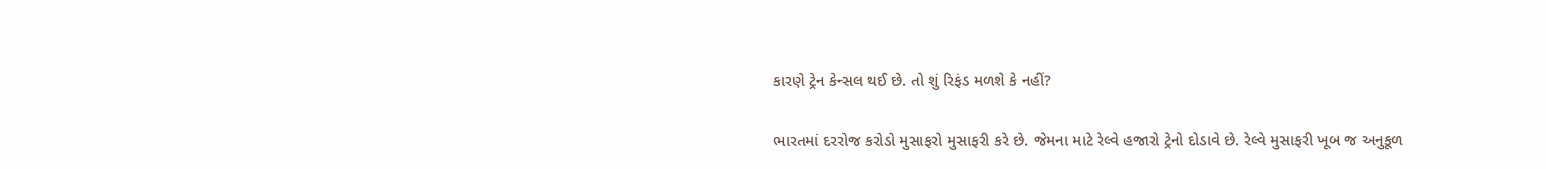કારણે ટ્રેન કેન્સલ થઈ છે. તો શું રિફંડ મળશે કે નહીં?

ભારતમાં દરરોજ કરોડો મુસાફરો મુસાફરી કરે છે. જેમના માટે રેલ્વે હજારો ટ્રેનો દોડાવે છે. રેલ્વે મુસાફરી ખૂબ જ અનુકૂળ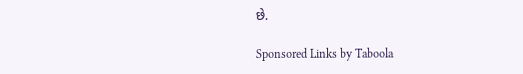છે.

Sponsored Links by Taboola